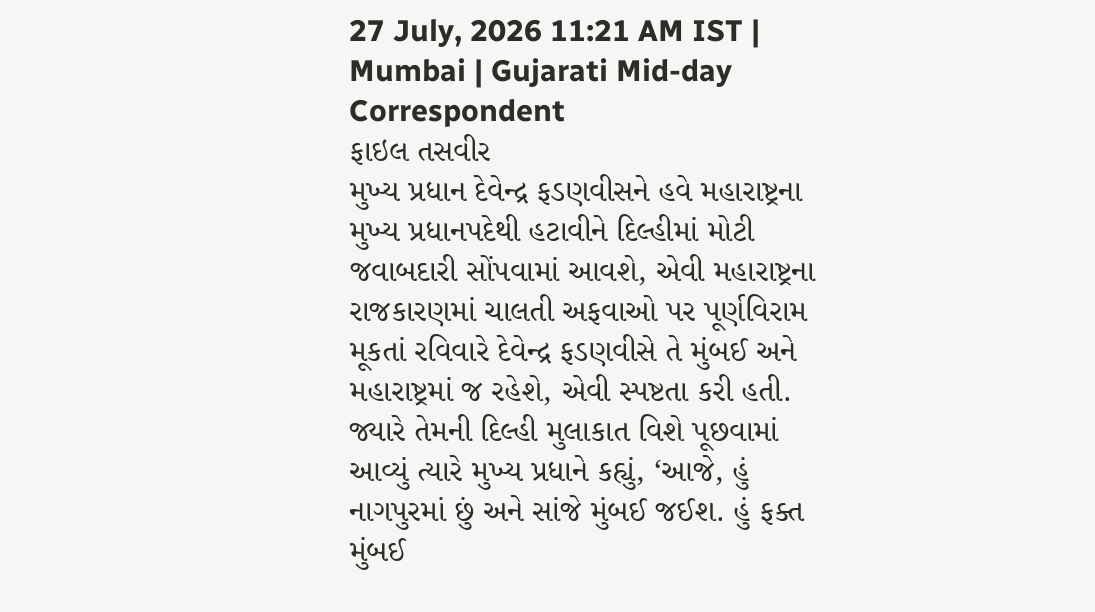27 July, 2026 11:21 AM IST | Mumbai | Gujarati Mid-day Correspondent
ફાઇલ તસવીર
મુખ્ય પ્રધાન દેવેન્દ્ર ફડણવીસને હવે મહારાષ્ટ્રના મુખ્ય પ્રધાનપદેથી હટાવીને દિલ્હીમાં મોટી જવાબદારી સોંપવામાં આવશે, એવી મહારાષ્ટ્રના રાજકારણમાં ચાલતી અફવાઓ પર પૂર્ણવિરામ મૂકતાં રવિવારે દેવેન્દ્ર ફડણવીસે તે મુંબઈ અને મહારાષ્ટ્રમાં જ રહેશે, એવી સ્પષ્ટતા કરી હતી. જ્યારે તેમની દિલ્હી મુલાકાત વિશે પૂછવામાં આવ્યું ત્યારે મુખ્ય પ્રધાને કહ્યું, ‘આજે, હું નાગપુરમાં છું અને સાંજે મુંબઈ જઈશ. હું ફક્ત મુંબઈ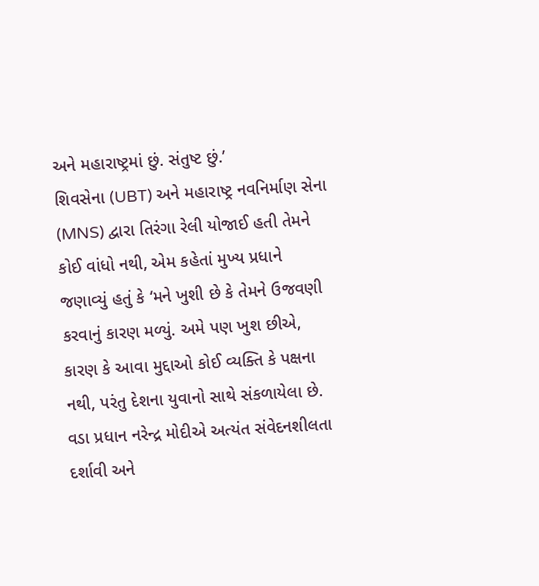અને મહારાષ્ટ્રમાં છું. સંતુષ્ટ છું.’
શિવસેના (UBT) અને મહારાષ્ટ્ર નવનિર્માણ સેના (MNS) દ્વારા તિરંગા રેલી યોજાઈ હતી તેમને કોઈ વાંધો નથી, એમ કહેતાં મુખ્ય પ્રધાને જણાવ્યું હતું કે ‘મને ખુશી છે કે તેમને ઉજવણી કરવાનું કારણ મળ્યું. અમે પણ ખુશ છીએ, કારણ કે આવા મુદ્દાઓ કોઈ વ્યક્તિ કે પક્ષના નથી, પરંતુ દેશના યુવાનો સાથે સંકળાયેલા છે. વડા પ્રધાન નરેન્દ્ર મોદીએ અત્યંત સંવેદનશીલતા દર્શાવી અને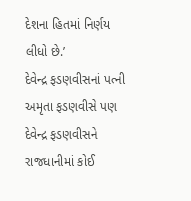દેશના હિતમાં નિર્ણય લીધો છે.’
દેવેન્દ્ર ફડણવીસનાં પત્ની અમૃતા ફડણવીસે પણ દેવેન્દ્ર ફડણવીસને રાજધાનીમાં કોઈ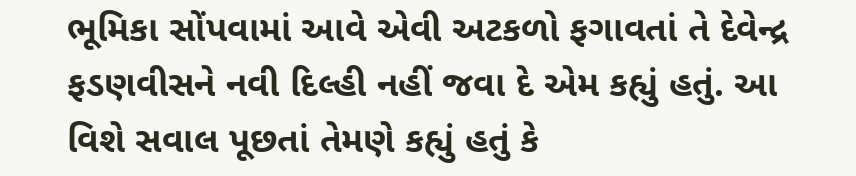ભૂમિકા સોંપવામાં આવે એવી અટકળો ફગાવતાં તે દેવેન્દ્ર ફડણવીસને નવી દિલ્હી નહીં જવા દે એમ કહ્યું હતું. આ વિશે સવાલ પૂછતાં તેમણે કહ્યું હતું કે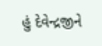હું દેવેન્દ્રજીને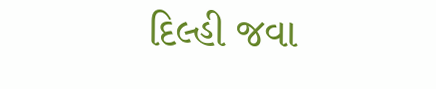દિલ્હી જવા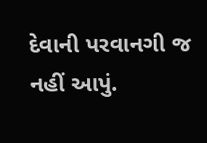દેવાની પરવાનગી જ નહીં આપું.